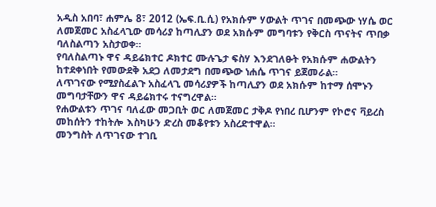አዲስ አበባ፣ ሐምሌ 8፣ 2012 (ኤፍ.ቢ.ሲ) የአክሱም ሃውልት ጥገና በመጭው ነሃሴ ወር ለመጀመር አስፈላጊው መሳሪያ ከጣሊያን ወደ አክሱም መግባቱን የቅርስ ጥናትና ጥበቃ ባለስልጣን አስታወቀ።
የባለስልጣኑ ዋና ዳይሬክተር ዶክተር ሙሉጌታ ፍስሃ እንደገለፁት የአክሱም ሐውልትን ከተደቀነበት የመውደቅ አደጋ ለመታደግ በመጭው ነሐሴ ጥገና ይጀመራል።
ለጥገናው የሚያስፈልጉ አስፈላጊ መሳሪያዎች ከጣሊያን ወደ አክሱም ከተማ ሰሞኑን መግባታቸውን ዋና ዳይሬክተሩ ተናግረዋል።
የሐውልቱን ጥገና ባለፈው መጋቢት ወር ለመጀመር ታቅዶ የነበረ ቢሆንም የኮሮና ቫይረስ መከሰትን ተከትሎ እስካሁን ድረስ መቆየቱን አስረድተዋል።
መንግስት ለጥገናው ተገቢ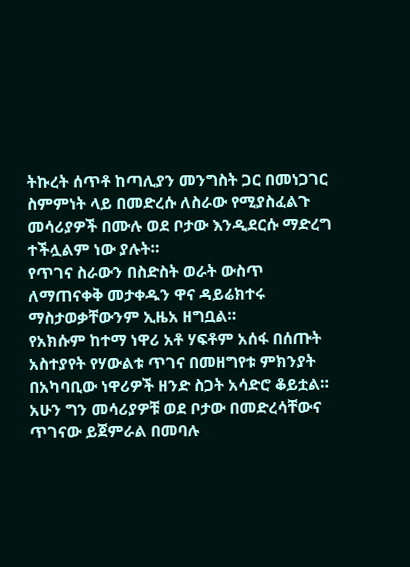ትኩረት ሰጥቶ ከጣሊያን መንግስት ጋር በመነጋገር ስምምነት ላይ በመድረሱ ለስራው የሚያስፈልጉ መሳሪያዎች በሙሉ ወደ ቦታው እንዲደርሱ ማድረግ ተችሏልም ነው ያሉት።
የጥገና ስራውን በስድስት ወራት ውስጥ ለማጠናቀቅ መታቀዱን ዋና ዳይሬክተሩ ማስታወቃቸውንም ኢዜአ ዘግቧል።
የአክሱም ከተማ ነዋሪ አቶ ሃፍቶም አሰፋ በሰጡት አስተያየት የሃውልቱ ጥገና በመዘግየቱ ምክንያት በአካባቢው ነዋሪዎች ዘንድ ስጋት አሳድሮ ቆይቷል።
አሁን ግን መሳሪያዎቹ ወደ ቦታው በመድረሳቸውና ጥገናው ይጀምራል በመባሉ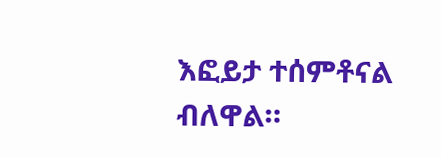እፎይታ ተሰምቶናል ብለዋል።